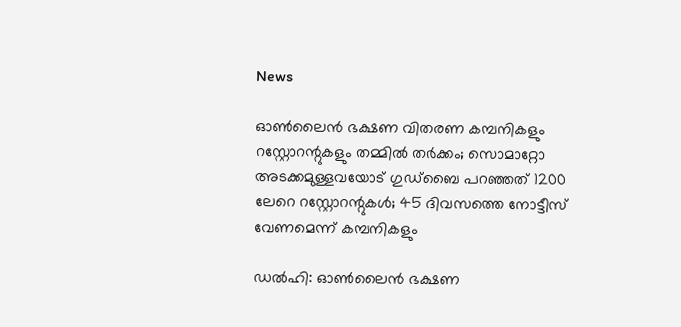News

ഓണ്‍ലൈന്‍ ഭക്ഷണ വിതരണ കമ്പനികളും റസ്റ്റോറന്റുകളും തമ്മില്‍ തര്‍ക്കം; സൊമാറ്റോ അടക്കമുള്ളവയോട് ഗുഡ്‌ബൈ പറഞ്ഞത് 1200 ലേറെ റസ്റ്റോറന്റുകള്‍; 45 ദിവസത്തെ നോട്ടീസ് വേണമെന്ന് കമ്പനികളും

ഡല്‍ഹി: ഓണ്‍ലൈന്‍ ഭക്ഷണ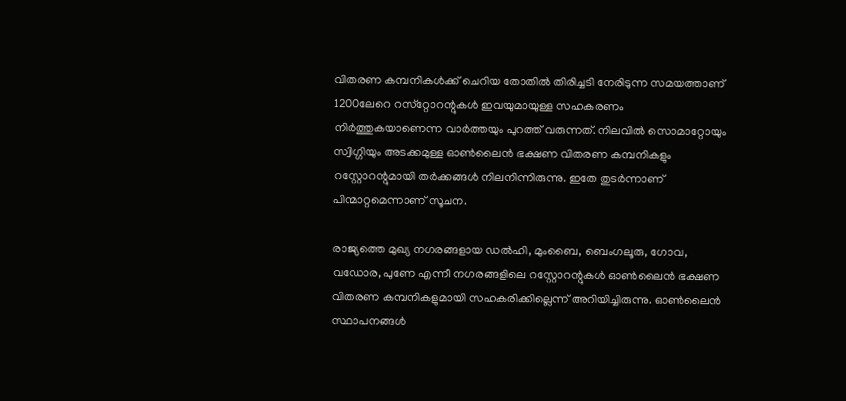വിതരണ കമ്പനികള്‍ക്ക് ചെറിയ തോതില്‍ തിരിച്ചടി നേരിടുന്ന സമയത്താണ് 1200ലേറെ റസ്‌റ്റോറന്റുകള്‍ ഇവയുമായുള്ള സഹകരണം നിര്‍ത്തുകയാണെന്ന വാര്‍ത്തയും പുറത്ത് വരുന്നത്. നിലവില്‍ സൊമാറ്റോയും സ്വിഗ്ഗിയും അടക്കമുള്ള ഓണ്‍ലൈന്‍ ഭക്ഷണ വിതരണ കമ്പനികളും റസ്റ്റോറന്റുമായി തര്‍ക്കങ്ങള്‍ നിലനിന്നിരുന്നു. ഇതേ തുടര്‍ന്നാണ് പിന്മാറ്റമെന്നാണ് സൂചന.

രാജ്യത്തെ മുഖ്യ നഗരങ്ങളായ ഡല്‍ഹി, മുംബൈ, ബെംഗലൂരു, ഗോവ, വഡോര, പുണേ എന്നീ നഗരങ്ങളിലെ റസ്റ്റോറന്റുകള്‍ ഓണ്‍ലൈന്‍ ഭക്ഷണ വിതരണ കമ്പനികളുമായി സഹകരിക്കില്ലെന്ന് അറിയിച്ചിരുന്നു. ഓണ്‍ലൈന്‍ സ്ഥാപനങ്ങള്‍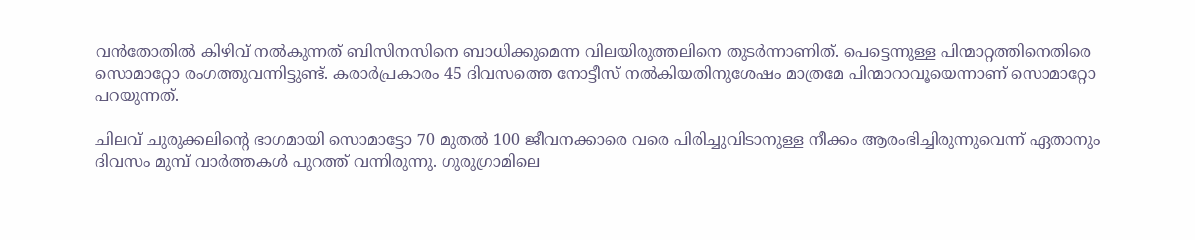വന്‍തോതില്‍ കിഴിവ് നല്‍കുന്നത് ബിസിനസിനെ ബാധിക്കുമെന്ന വിലയിരുത്തലിനെ തുടര്‍ന്നാണിത്. പെട്ടെന്നുള്ള പിന്മാറ്റത്തിനെതിരെ സൊമാറ്റോ രംഗത്തുവന്നിട്ടുണ്ട്. കരാര്‍പ്രകാരം 45 ദിവസത്തെ നോട്ടീസ് നല്‍കിയതിനുശേഷം മാത്രമേ പിന്മാറാവൂയെന്നാണ് സൊമാറ്റോ പറയുന്നത്.

ചിലവ് ചുരുക്കലിന്റെ ഭാഗമായി സൊമാട്ടോ 70 മുതല്‍ 100 ജീവനക്കാരെ വരെ പിരിച്ചുവിടാനുള്ള നീക്കം ആരംഭിച്ചിരുന്നുവെന്ന് ഏതാനും ദിവസം മുമ്പ് വാര്‍ത്തകള്‍ പുറത്ത് വന്നിരുന്നു. ഗുരുഗ്രാമിലെ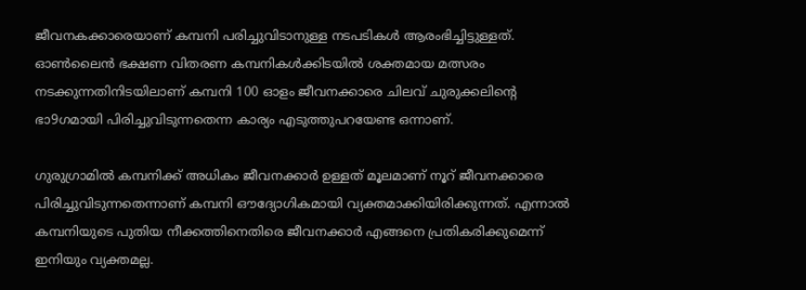ജീവനകക്കാരെയാണ് കമ്പനി പരിച്ചുവിടാനുള്ള നടപടികള്‍ ആരംഭിച്ചിട്ടുള്ളത്. ഓണ്‍ലൈന്‍ ഭക്ഷണ വിതരണ കമ്പനികള്‍ക്കിടയില്‍ ശക്തമായ മത്സരം നടക്കുന്നതിനിടയിലാണ് കമ്പനി 100 ഓളം ജീവനക്കാരെ ചിലവ് ചുരുക്കലിന്റെ ഭാ9ഗമായി പിരിച്ചുവിടുന്നതെന്ന കാര്യം എടുത്തുപറയേണ്ട ഒന്നാണ്.

ഗുരുഗ്രാമില്‍ കമ്പനിക്ക് അധികം ജീവനക്കാര്‍ ഉള്ളത് മൂലമാണ് നൂറ് ജീവനക്കാരെ പിരിച്ചുവിടുന്നതെന്നാണ് കമ്പനി ഔദ്യോഗികമായി വ്യക്തമാക്കിയിരിക്കുന്നത്. എന്നാല്‍ കമ്പനിയുടെ പുതിയ നീക്കത്തിനെതിരെ ജീവനക്കാര്‍ എങ്ങനെ പ്രതികരിക്കുമെന്ന് ഇനിയും വ്യക്തമല്ല.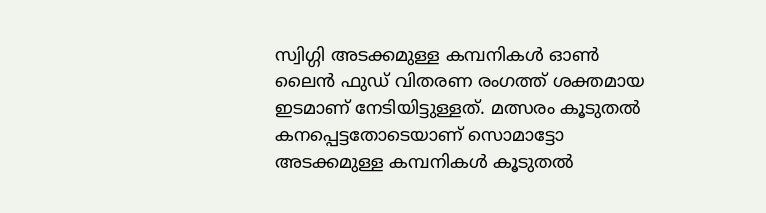സ്വിഗ്ഗി അടക്കമുള്ള കമ്പനികള്‍ ഓണ്‍ ലൈന്‍ ഫുഡ് വിതരണ രംഗത്ത് ശക്തമായ ഇടമാണ് നേടിയിട്ടുള്ളത്. മത്സരം കൂടുതല്‍ കനപ്പെട്ടതോടെയാണ് സൊമാട്ടോ അടക്കമുള്ള കമ്പനികള്‍ കൂടുതല്‍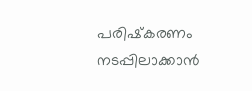പരിഷ്‌കരണം നടപ്പിലാക്കാന്‍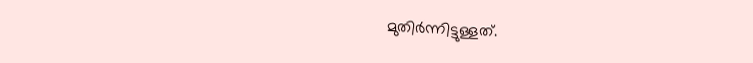മുതിര്‍ന്നിട്ടുള്ളത്.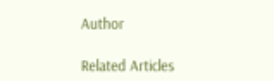Author

Related Articles